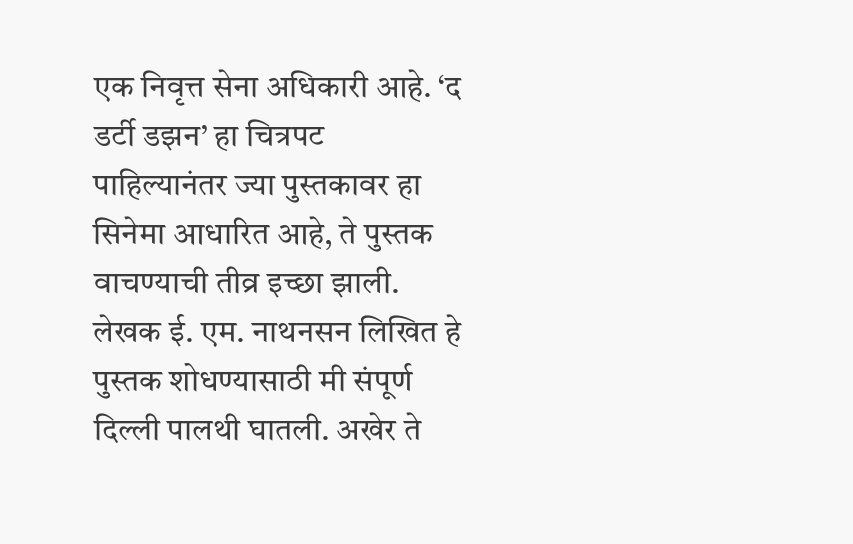एक निवृत्त सेना अधिकारी आहे. ‘द डर्टी डझन’ हा चित्रपट पाहिल्यानंतर ज्या पुस्तकावर हा सिनेमा आधारित आहे, ते पुस्तक वाचण्याची तीव्र इच्छा झाली. लेखक ई. एम. नाथनसन लिखित हे पुस्तक शोधण्यासाठी मी संपूर्ण दिल्ली पालथी घातली. अखेर ते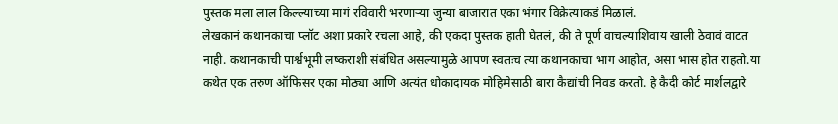पुस्तक मला लाल किल्ल्याच्या मागं रविवारी भरणाऱ्या जुन्या बाजारात एका भंगार विक्रेत्याकडं मिळालं.
लेखकानं कथानकाचा प्लॉट अशा प्रकारे रचला आहे, की एकदा पुस्तक हाती घेतलं, की ते पूर्ण वाचल्याशिवाय खाली ठेवावं वाटत नाही. कथानकाची पार्श्वभूमी लष्कराशी संबंधित असल्यामुळे आपण स्वतःच त्या कथानकाचा भाग आहोत, असा भास होत राहतो.या कथेत एक तरुण ऑफिसर एका मोठ्या आणि अत्यंत धोकादायक मोहिमेसाठी बारा कैद्यांची निवड करतो. हे कैदी कोर्ट मार्शलद्वारे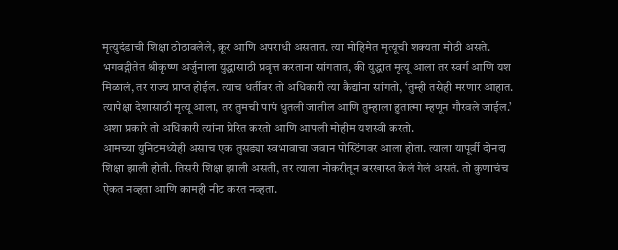मृत्युदंडाची शिक्षा ठोठावलेले, क्रूर आणि अपराधी असतात. त्या मोहिमेत मृत्यूची शक्यता मोठी असते. भगवद्गीतेत श्रीकृष्ण अर्जुनाला युद्धासाठी प्रवृत्त करताना सांगतात, की युद्धात मृत्यू आला तर स्वर्ग आणि यश मिळालं, तर राज्य प्राप्त होईल. त्याच धर्तीवर तो अधिकारी त्या कैद्यांना सांगतो, ‘तुम्ही तसेही मरणार आहात. त्यापेक्षा देशासाठी मृत्यू आला, तर तुमची पापं धुतली जातील आणि तुम्हाला हुतात्मा म्हणून गौरवले जाईल.’ अशा प्रकारे तो अधिकारी त्यांना प्रेरित करतो आणि आपली मोहीम यशस्वी करतो.
आमच्या युनिटमध्येही असाच एक तुसड्या स्वभावाचा जवान पोस्टिंगवर आला होता. त्याला यापूर्वी दोनदा शिक्षा झाली होती. तिसरी शिक्षा झाली असती, तर त्याला नोकरीतून बरखास्त केलं गेलं असतं. तो कुणाचंच ऐकत नव्हता आणि कामही नीट करत नव्हता.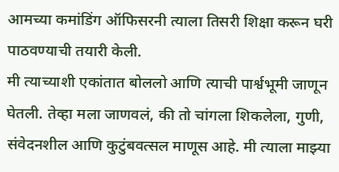आमच्या कमांडिंग ऑफिसरनी त्याला तिसरी शिक्षा करून घरी पाठवण्याची तयारी केली.
मी त्याच्याशी एकांतात बोललो आणि त्याची पार्श्वभूमी जाणून घेतली. तेव्हा मला जाणवलं, की तो चांगला शिकलेला, गुणी, संवेदनशील आणि कुटुंबवत्सल माणूस आहे. मी त्याला माझ्या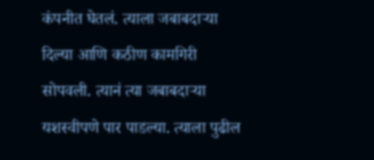कंपनीत घेतलं. त्याला जबाबदाऱ्या दिल्या आणि कठीण कामगिरी सोपवली. त्यानं त्या जबाबदाऱ्या यशस्वीपणे पार पाडल्या. त्याला पुढील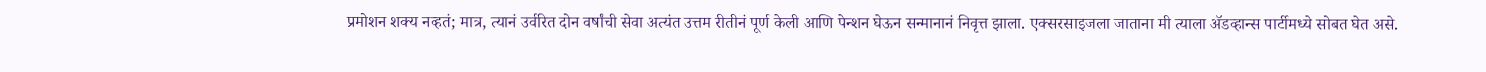प्रमोशन शक्य नव्हतं; मात्र, त्यानं उर्वरित दोन वर्षांची सेवा अत्यंत उत्तम रीतीनं पूर्ण केली आणि पेन्शन घेऊन सन्मानानं निवृत्त झाला. एक्सरसाइजला जाताना मी त्याला ॲडव्हान्स पार्टीमध्ये सोबत घेत असे.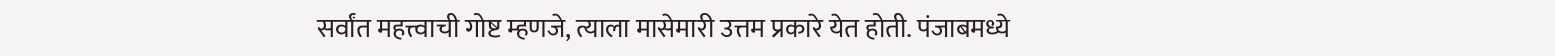सर्वांत महत्त्वाची गोष्ट म्हणजे, त्याला मासेमारी उत्तम प्रकारे येत होती. पंजाबमध्ये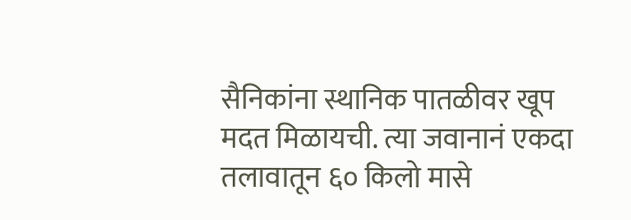सैनिकांना स्थानिक पातळीवर खूप मदत मिळायची. त्या जवानानं एकदा तलावातून ६० किलो मासे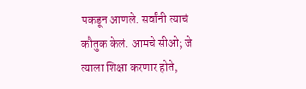पकडून आणले. सर्वांनी त्याचं कौतुक केलं. आमचे सीओ; जे त्याला शिक्षा करणार होते,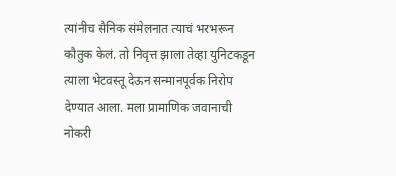त्यांनीच सैनिक संमेलनात त्याचं भरभरून कौतुक केलं. तो निवृत्त झाला तेव्हा युनिटकडून त्याला भेटवस्तू देऊन सन्मानपूर्वक निरोप देण्यात आला. मला प्रामाणिक जवानाची नोकरी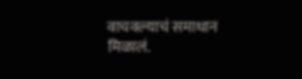वाचवल्याचं समाधान मिळालं.